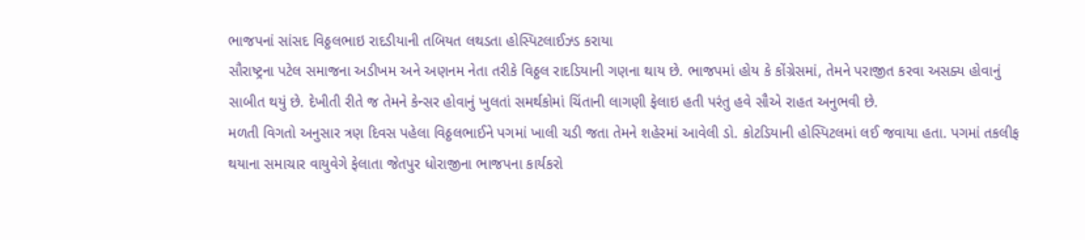ભાજપનાં સાંસદ વિઠ્ઠલભાઇ રાદડીયાની તબિયત લથડતા હોસ્પિટલાઈઝ્ડ કરાયા
સૌરાષ્ટ્રના પટેલ સમાજના અડીખમ અને અણનમ નેતા તરીકે વિઠ્ઠલ રાદડિયાની ગણના થાય છે. ભાજપમાં હોય કે કોંગ્રેસમાં, તેમને પરાજીત કરવા અસક્ય હોવાનું સાબીત થયું છે. દેખીતી રીતે જ તેમને કેન્સર હોવાનું ખુલતાં સમર્થકોમાં ચિંતાની લાગણી ફેલાઇ હતી પરંતુ હવે સૌએ રાહત અનુભવી છે.
મળતી વિગતો અનુસાર ત્રણ દિવસ પહેલા વિઠ્ઠલભાઈને પગમાં ખાલી ચડી જતા તેમને શહેરમાં આવેલી ડો. કોટડિયાની હોસ્પિટલમાં લઈ જવાયા હતા. પગમાં તકલીફ થયાના સમાચાર વાયુવેગે ફેલાતા જેતપુર ધોરાજીના ભાજપના કાર્યકરો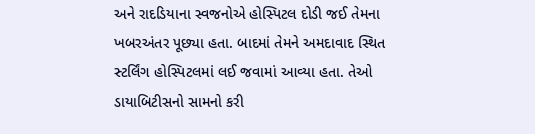અને રાદડિયાના સ્વજનોએ હોસ્પિટલ દોડી જઈ તેમના ખબરઅંતર પૂછ્યા હતા. બાદમાં તેમને અમદાવાદ સ્થિત સ્ટર્લિંગ હોસ્પિટલમાં લઈ જવામાં આવ્યા હતા. તેઓ ડાયાબિટીસનો સામનો કરી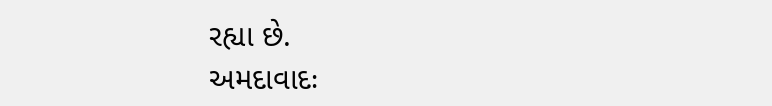રહ્યા છે.
અમદાવાદઃ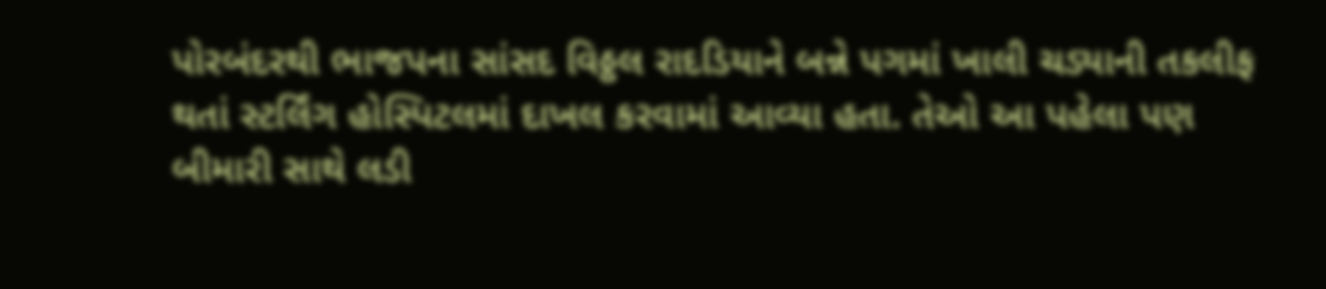પોરબંદરથી ભાજપના સાંસદ વિઠ્ઠલ રાદડિયાને બન્ને પગમાં ખાલી ચડ્યાની તકલીફ થતાં સ્ટર્લિંગ હોસ્પિટલમાં દાખલ કરવામાં આવ્યા હતા. તેઓ આ પહેલા પણ બીમારી સાથે લડી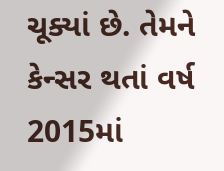ચૂક્યાં છે. તેમને કેન્સર થતાં વર્ષ 2015માં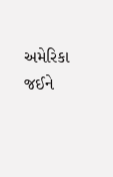અમેરિકા જઈને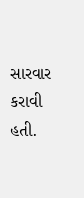સારવાર કરાવી હતી.